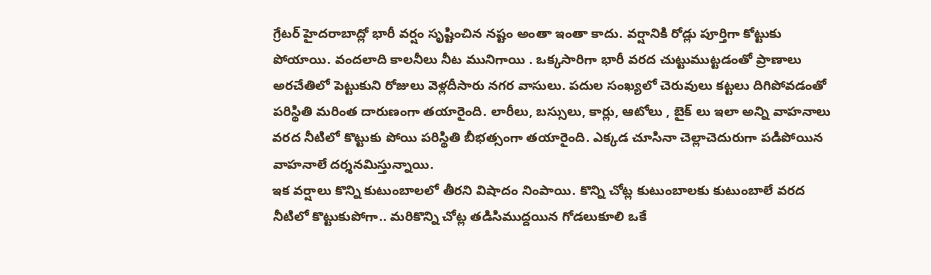గ్రేటర్ హైదరాబాద్లో భారీ వర్షం సృష్టించిన నష్టం అంతా ఇంతా కాదు. వర్షానికి రోడ్లు పూర్తిగా కోట్టుకు పోయాయి. వందలాది కాలనీలు నీట మునిగాయి . ఒక్కసారిగా భారీ వరద చుట్టుముట్టడంతో ప్రాణాలు అరచేతిలో పెట్టుకుని రోజులు వెళ్లదీసారు నగర వాసులు. పదుల సంఖ్యలో చెరువులు కట్టలు దిగిపోవడంతో పరిస్థితి మరింత దారుణంగా తయారైంది. లారీలు, బస్సులు, కార్లు, ఆటోలు , బైక్ లు ఇలా అన్ని వాహనాలు వరద నీటిలో కొట్టుకు పోయి పరిస్థితి బీభత్సంగా తయారైంది. ఎక్కడ చూసినా చెల్లాచెదురుగా పడిపోయిన వాహనాలే దర్శనమిస్తున్నాయి.
ఇక వర్షాలు కొన్ని కుటుంబాలలో తీరని విషాదం నింపాయి. కొన్ని చోట్ల కుటుంబాలకు కుటుంబాలే వరద నీటిలో కొట్టుకుపోగా.. మరికొన్ని చోట్ల తడిసిముద్దయిన గోడలుకూలి ఒకే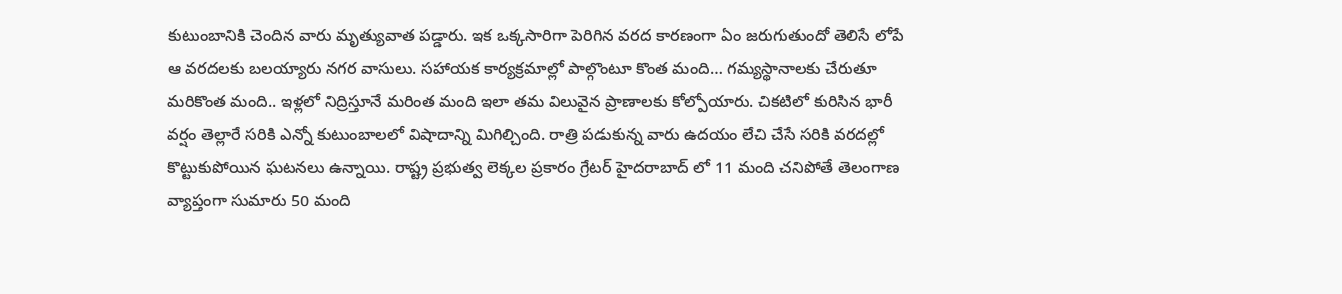కుటుంబానికి చెందిన వారు మృత్యువాత పడ్డారు. ఇక ఒక్కసారిగా పెరిగిన వరద కారణంగా ఏం జరుగుతుందో తెలిసే లోపే ఆ వరదలకు బలయ్యారు నగర వాసులు. సహాయక కార్యక్రమాల్లో పాల్గొంటూ కొంత మంది… గమ్యస్థానాలకు చేరుతూ మరికొంత మంది.. ఇళ్లలో నిద్రిస్తూనే మరింత మంది ఇలా తమ విలువైన ప్రాణాలకు కోల్పోయారు. చికటిలో కురిసిన భారీ వర్షం తెల్లారే సరికి ఎన్నో కుటుంబాలలో విషాదాన్ని మిగిల్చింది. రాత్రి పడుకున్న వారు ఉదయం లేచి చేసే సరికి వరదల్లో కొట్టుకుపోయిన ఘటనలు ఉన్నాయి. రాష్ట్ర ప్రభుత్వ లెక్కల ప్రకారం గ్రేటర్ హైదరాబాద్ లో 11 మంది చనిపోతే తెలంగాణ వ్యాప్తంగా సుమారు 50 మంది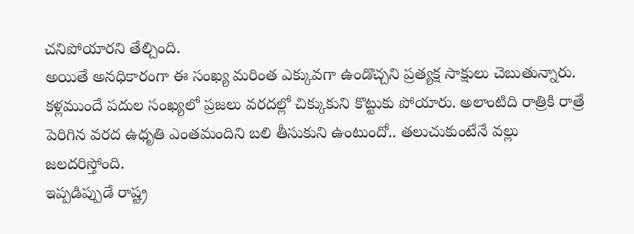చనిపోయారని తేల్చింది.
అయితే అనధికారంగా ఈ సంఖ్య మరింత ఎక్కువగా ఉండొచ్చని ప్రత్యక్ష సాక్షులు చెబుతున్నారు. కళ్లముందే పదుల సంఖ్యలో ప్రజలు వరదల్లో చిక్కుకుని కొట్టుకు పోయారు. అలాంటిది రాత్రికి రాత్రే పెరిగిన వరద ఉధృతి ఎంతమందిని బలి తీసుకుని ఉంటుందో.. తలుచుకుంటేనే వల్లు జలదరిస్తోంది.
ఇప్పడిప్పుడే రాష్ట్ర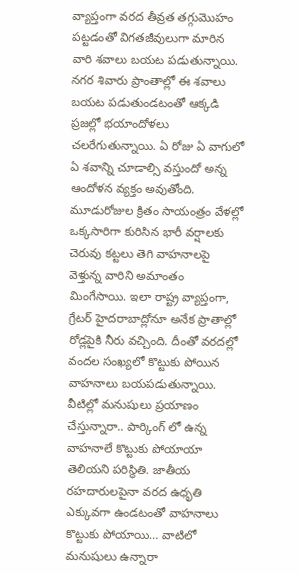వ్యాప్తంగా వరద తీవ్రత తగ్గుమొహం పట్టడంతో విగతజీవులుగా మారిన వారి శవాలు బయట పడుతున్నాయి. నగర శివారు ప్రాంతాల్లో ఈ శవాలు బయట పడుతుండటంతో ఆక్కడి ప్రజల్లో భయాందోళలు చలరేగుతున్నాయి. ఏ రోజు ఏ వాగులో ఏ శవాన్ని చూడాల్సి వస్తుందో అన్న ఆందోళన వ్యక్తం అవుతోంది. మూడురోజుల క్రితం సాయంత్రం వేళల్లో ఒక్కసారిగా కురిసిన భారీ వర్షాలకు చెరువు కట్టలు తెగి వాహనాలపై వెళ్తున్న వారిని అమాంతం మింగేసాయి. ఇలా రాష్ట్ర వ్యాప్తంగా, గ్రేటర్ హైదరాబాద్లోనూ అనేక ప్రాతాల్లో రోడ్లపైకి నీరు వచ్చింది. దీంతో వరదల్లో వందల సంఖ్యలో కొట్టుకు పోయిన వాహనాలు బయపడుతున్నాయి. వీటిల్లో మనుషులు ప్రయాణం చేస్తున్నారా.. పార్కింగ్ లో ఉన్న వాహనాలే కొట్టుకు పోయాయా తెలియని పరిస్థితి. జాతీయ రహదారులపైనా వరద ఉధృతి ఎక్కువగా ఉండటంతో వాహనాలు కొట్టుకు పోయాయి… వాటిలో మనుషులు ఉన్నారా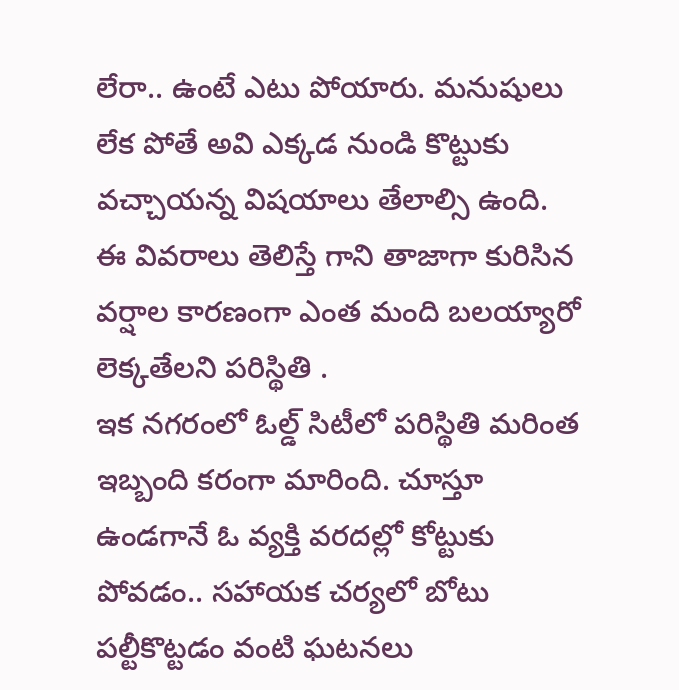లేరా.. ఉంటే ఎటు పోయారు. మనుషులు లేక పోతే అవి ఎక్కడ నుండి కొట్టుకు వచ్చాయన్న విషయాలు తేలాల్సి ఉంది. ఈ వివరాలు తెలిస్తే గాని తాజాగా కురిసిన వర్షాల కారణంగా ఎంత మంది బలయ్యారో లెక్కతేలని పరిస్థితి .
ఇక నగరంలో ఓల్డ్ సిటీలో పరిస్థితి మరింత ఇబ్బంది కరంగా మారింది. చూస్తూ ఉండగానే ఓ వ్యక్తి వరదల్లో కోట్టుకు పోవడం.. సహాయక చర్యలో బోటు పల్టీకొట్టడం వంటి ఘటనలు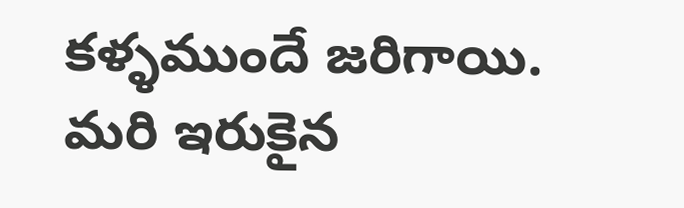కళ్ళముందే జరిగాయి. మరి ఇరుకైన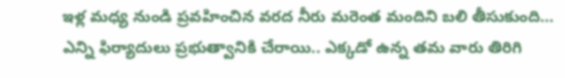ఇళ్ల మధ్య నుండి ప్రవహించిన వరద నీరు మరెంత మందిని బలి తీసుకుంది… ఎన్ని ఫిర్యాదులు ప్రభుత్వానికి చేరాయి.. ఎక్కడో ఉన్న తమ వారు తిరిగి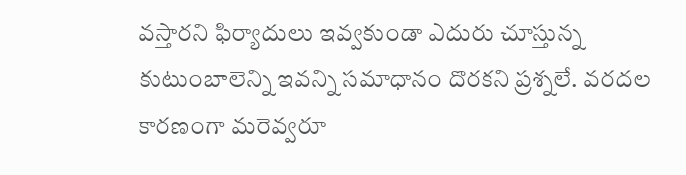వస్తారని ఫిర్యాదులు ఇవ్వకుండా ఎదురు చూస్తున్న కుటుంబాలెన్ని ఇవన్ని సమాధానం దొరకని ప్రశ్నలే. వరదల కారణంగా మరెవ్వరూ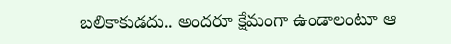బలికాకుడదు.. అందరూ క్షేమంగా ఉండాలంటూ ఆ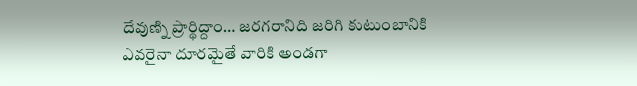దేవుణ్ని ప్రార్థిద్దాం… జరగరానిది జరిగి కుటుంబానికి ఎవరైనా దూరమైతే వారికి అండగా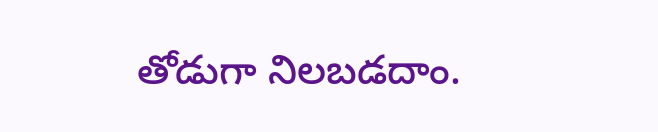తోడుగా నిలబడదాం.